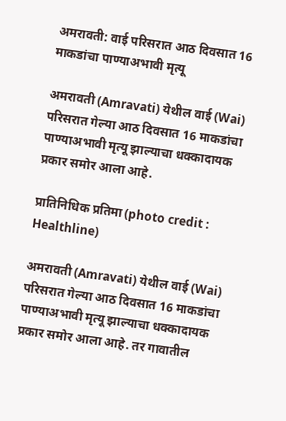अमरावती: वाई परिसरात आठ दिवसात 16 माकडांचा पाण्याअभावी मृत्यू

अमरावती (Amravati) येथील वाई (Wai) परिसरात गेल्या आठ दिवसात 16 माकडांचा पाण्याअभावी मृत्यू झाल्याचा धक्कादायक प्रकार समोर आला आहे.

प्रातिनिधिक प्रतिमा (photo credit : Healthline)

अमरावती (Amravati) येथील वाई (Wai) परिसरात गेल्या आठ दिवसात 16 माकडांचा पाण्याअभावी मृत्यू झाल्याचा धक्कादायक प्रकार समोर आला आहे. तर गावातील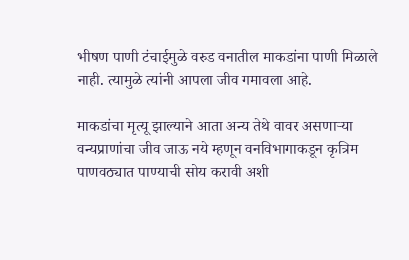भीषण पाणी टंचाईमुळे वरुड वनातील माकडांना पाणी मिळाले नाही. त्यामुळे त्यांनी आपला जीव गमावला आहे.

माकडांचा मृत्यू झाल्याने आता अन्य तेथे वावर असणाऱ्या वन्यप्राणांचा जीव जाऊ नये म्हणून वनविभागाकडून कृत्रिम पाणवठ्यात पाण्याची सोय करावी अशी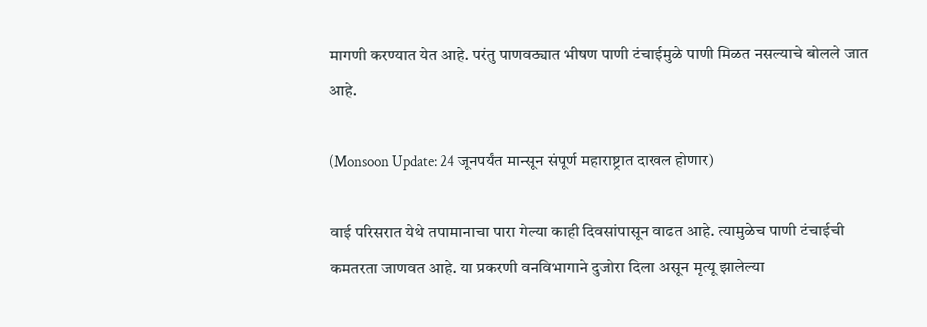मागणी करण्यात येत आहे. परंतु पाणवठ्यात भीषण पाणी टंचाईमुळे पाणी मिळत नसल्याचे बोलले जात आहे.

(Monsoon Update: 24 जूनपर्यंत मान्सून संपूर्ण महाराष्ट्रात दाखल होणार)

वाई परिसरात येथे तपामानाचा पारा गेल्या काही दिवसांपासून वाढत आहे. त्यामुळेच पाणी टंचाईची कमतरता जाणवत आहे. या प्रकरणी वनविभागाने दुजोरा दिला असून मृत्यू झालेल्या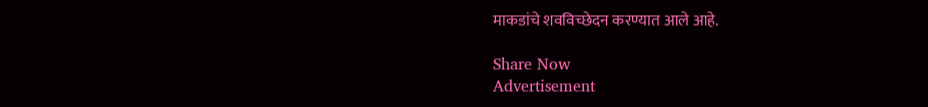माकडांचे शवविच्छेदन करण्यात आले आहे.

Share Now
Advertisement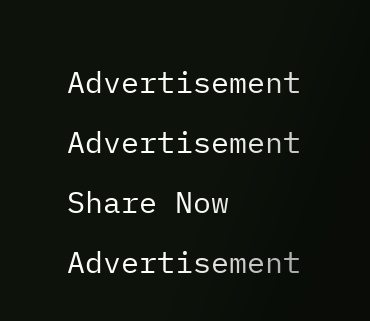Advertisement
Advertisement
Share Now
Advertisement